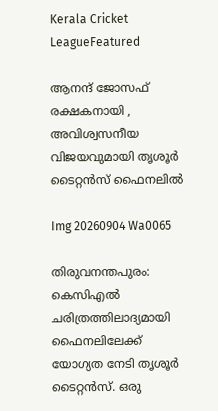Kerala Cricket LeagueFeatured

ആനന്ദ് ജോസഫ് രക്ഷകനായി , അവിശ്വസനീയ വിജയവുമായി തൃശൂർ ടൈറ്റൻസ് ഫൈനലിൽ

Img 20260904 Wa0065

തിരുവനന്തപുരം: കെസിഎൽ ചരിത്രത്തിലാദ്യമായി ഫൈനലിലേക്ക് യോഗ്യത നേടി തൃശൂർ ടൈറ്റൻസ്. ഒരു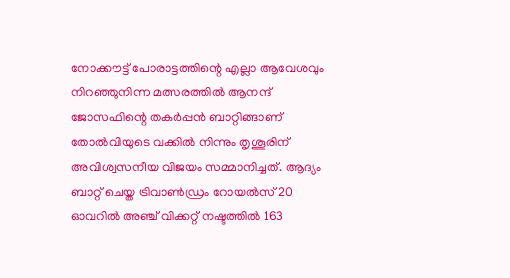നോക്കൗട്ട് പോരാട്ടത്തിന്റെ എല്ലാ ആവേശവും നിറഞ്ഞുനിന്ന മത്സരത്തിൽ ആനന്ദ് ജോസഫിന്റെ തക‍ർപ്പൻ ബാറ്റിങ്ങാണ് തോൽവിയുടെ വക്കിൽ നിന്നും തൃശൂരിന് അവിശ്വസനീയ വിജയം സമ്മാനിച്ചത്. ആദ്യം ബാറ്റ് ചെയ്ത ട്രിവാൺഡ്രം റോയൽസ് 20 ഓവറിൽ അഞ്ച് വിക്കറ്റ് നഷ്ടത്തിൽ 163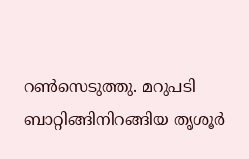റൺസെടുത്തു. മറുപടി ബാറ്റിങ്ങിനിറങ്ങിയ തൃശൂർ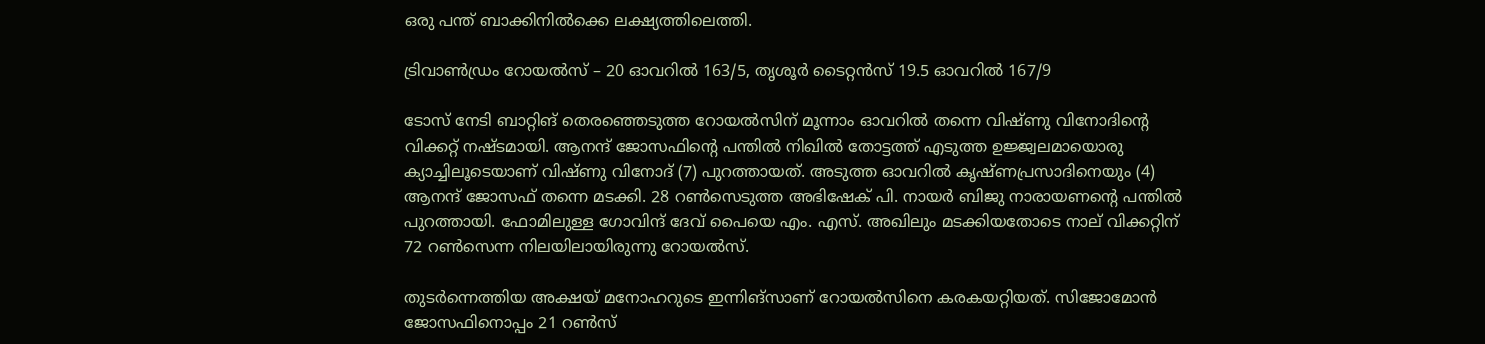ഒരു പന്ത് ബാക്കിനിൽക്കെ ലക്ഷ്യത്തിലെത്തി.

ട്രിവാൺഡ്രം റോയൽസ് – 20 ഓവറിൽ 163/5, തൃശൂർ ടൈറ്റൻസ് 19.5 ഓവറിൽ 167/9

ടോസ് നേടി ബാറ്റിങ് തെരഞ്ഞെടുത്ത റോയൽസിന് മൂന്നാം ഓവറിൽ തന്നെ വിഷ്ണു വിനോദിന്റെ വിക്കറ്റ് നഷ്ടമായി. ആനന്ദ് ജോസഫിന്റെ പന്തിൽ നിഖിൽ തോട്ടത്ത് എടുത്ത ഉജ്ജ്വലമായൊരു ക്യാച്ചിലൂടെയാണ് വിഷ്ണു വിനോദ് (7) പുറത്തായത്. അടുത്ത ഓവറിൽ കൃഷ്ണപ്രസാദിനെയും (4) ആനന്ദ് ജോസഫ് തന്നെ മടക്കി. 28 റൺസെടുത്ത അഭിഷേക് പി. നായർ ബിജു നാരായണന്റെ പന്തിൽ പുറത്തായി. ഫോമിലുള്ള ഗോവിന്ദ് ദേവ് പൈയെ എം. എസ്. അഖിലും മടക്കിയതോടെ നാല് വിക്കറ്റിന് 72 റൺസെന്ന നിലയിലായിരുന്നു റോയൽസ്.

തുടർന്നെത്തിയ അക്ഷയ് മനോഹറുടെ ഇന്നിങ്സാണ് റോയൽസിനെ കരകയറ്റിയത്. സിജോമോൻ ജോസഫിനൊപ്പം 21 റൺസ്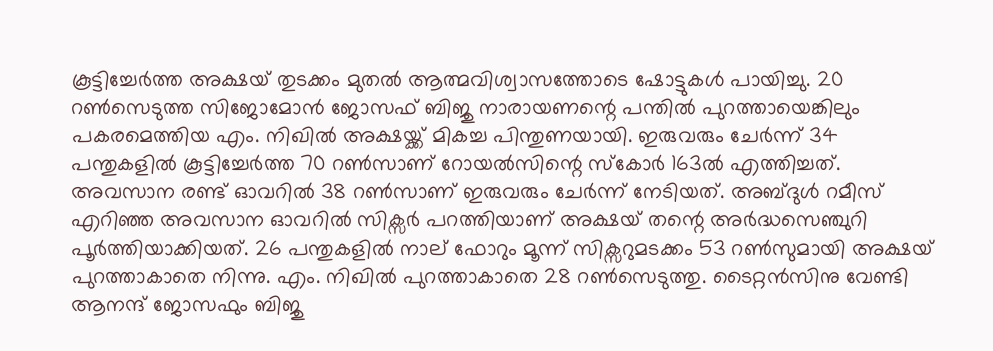കൂട്ടിച്ചേർത്ത അക്ഷയ് തുടക്കം മുതൽ ആത്മവിശ്വാസത്തോടെ ഷോട്ടുകൾ പായിച്ചു. 20 റൺസെടുത്ത സിജോമോൻ ജോസഫ് ബിജു നാരായണന്റെ പന്തിൽ പുറത്തായെങ്കിലും പകരമെത്തിയ എം. നിഖിൽ അക്ഷയ്ക്ക് മികച്ച പിന്തുണയായി. ഇരുവരും ചേർന്ന് 34 പന്തുകളിൽ കൂട്ടിച്ചേർത്ത 70 റൺസാണ് റോയൽസിന്റെ സ്കോർ 163ൽ എത്തിച്ചത്. അവസാന രണ്ട് ഓവറിൽ 38 റൺസാണ് ഇരുവരും ചേർന്ന് നേടിയത്. അബ്ദുൾ റമീസ് എറിഞ്ഞ അവസാന ഓവറിൽ സിക്സർ പറത്തിയാണ് അക്ഷയ് തന്റെ അർദ്ധസെഞ്ചുറി പൂർത്തിയാക്കിയത്. 26 പന്തുകളിൽ നാല് ഫോറും മൂന്ന് സിക്സറുമടക്കം 53 റൺസുമായി അക്ഷയ് പുറത്താകാതെ നിന്നു. എം. നിഖിൽ പുറത്താകാതെ 28 റൺസെടുത്തു. ടൈറ്റൻസിനു വേണ്ടി ആനന്ദ് ജോസഫും ബിജു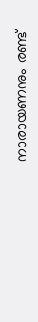നാരായണനും രണ്ട്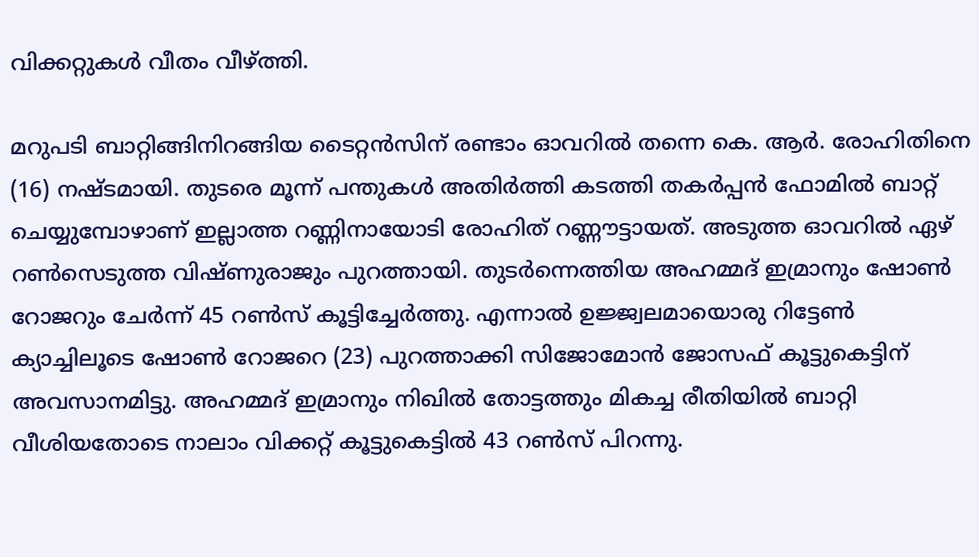വിക്കറ്റുകൾ വീതം വീഴ്ത്തി.

മറുപടി ബാറ്റിങ്ങിനിറങ്ങിയ ടൈറ്റൻസിന് രണ്ടാം ഓവറിൽ തന്നെ കെ. ആർ. രോഹിതിനെ (16) നഷ്ടമായി. തുടരെ മൂന്ന് പന്തുകൾ അതിർത്തി കടത്തി തകർപ്പൻ ഫോമിൽ ബാറ്റ് ചെയ്യുമ്പോഴാണ് ഇല്ലാത്ത റണ്ണിനായോടി രോഹിത് റണ്ണൗട്ടായത്. അടുത്ത ഓവറിൽ ഏഴ് റൺസെടുത്ത വിഷ്ണുരാജും പുറത്തായി. തുടർന്നെത്തിയ അഹമ്മദ് ഇമ്രാനും ഷോൺ റോജറും ചേർന്ന് 45 റൺസ് കൂട്ടിച്ചേർത്തു. എന്നാൽ ഉജ്ജ്വലമായൊരു റിട്ടേൺ ക്യാച്ചിലൂടെ ഷോൺ റോജറെ (23) പുറത്താക്കി സിജോമോൻ ജോസഫ് കൂട്ടുകെട്ടിന് അവസാനമിട്ടു. അഹമ്മദ് ഇമ്രാനും നിഖിൽ തോട്ടത്തും മികച്ച രീതിയിൽ ബാറ്റി വീശിയതോടെ നാലാം വിക്കറ്റ് കൂട്ടുകെട്ടിൽ 43 റൺസ് പിറന്നു.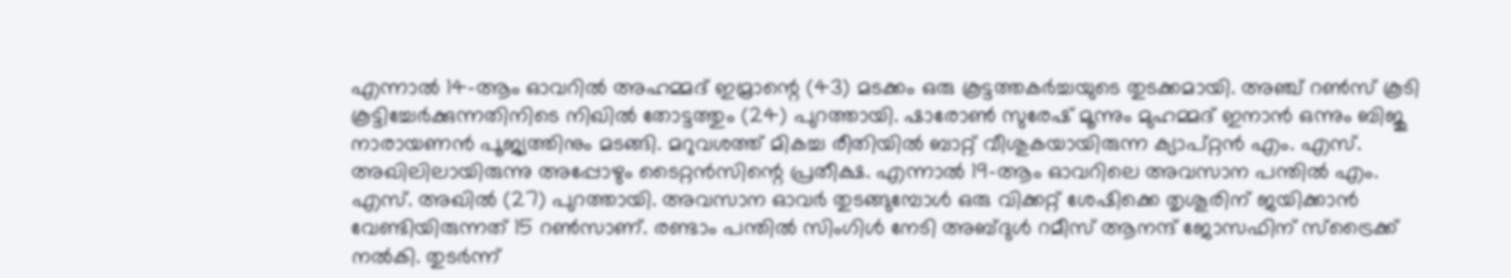എന്നാൽ 14-ആം ഓവറിൽ അഹമ്മദ് ഇമ്രാന്റെ (43) മടക്കം ഒരു കൂട്ടത്തകർച്ചയുടെ തുടക്കമായി. അഞ്ച് റൺസ് കൂടി കൂട്ടിച്ചേർക്കുന്നതിനിടെ നിഖിൽ തോട്ടത്തും (24) പുറത്തായി. ഷാരോൺ സുരേഷ് മൂന്നും മുഹമ്മദ് ഇനാൻ ഒന്നും ബിജു നാരായണൻ പൂജ്യത്തിനും മടങ്ങി. മറുവശത്ത് മികച്ച രീതിയിൽ ബാറ്റ് വീശുകയായിരുന്ന ക്യാപ്റ്റൻ എം. എസ്. അഖിലിലായിരുന്നു അപ്പോഴും ടൈറ്റൻസിന്റെ പ്രതീക്ഷ. എന്നാൽ 19-ആം ഓവറിലെ അവസാന പന്തിൽ എം. എസ്. അഖിൽ (27) പുറത്തായി. അവസാന ഓവർ തുടങ്ങുമ്പോൾ ഒരു വിക്കറ്റ് ശേഷിക്കെ തൃശൂരിന് ജയിക്കാൻ വേണ്ടിയിരുന്നത് 15 റൺസാണ്. രണ്ടാം പന്തിൽ സിംഗിൾ നേടി അബ്ദുൾ റമീസ് ആനന്ദ് ജോസഫിന് സ്ട്രൈക്ക് നൽകി. തുടർന്ന്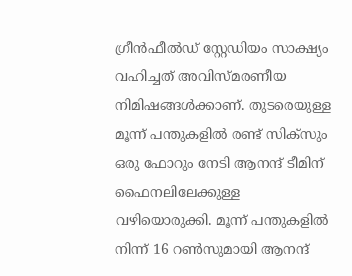ഗ്രീൻഫീൽഡ് സ്റ്റേഡിയം സാക്ഷ്യം വഹിച്ചത് അവിസ്മരണീയ നിമിഷങ്ങൾക്കാണ്. തുടരെയുള്ള മൂന്ന് പന്തുകളിൽ രണ്ട് സിക്സും ഒരു ഫോറും നേടി ആനന്ദ് ടീമിന് ഫൈനലിലേക്കുള്ള വഴിയൊരുക്കി. മൂന്ന് പന്തുകളിൽ നിന്ന് 16 റൺസുമായി ആനന്ദ്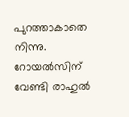പുറത്താകാതെ നിന്നു. റോയൽസിന് വേണ്ടി രാഹുൽ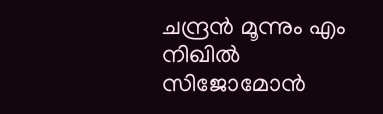ചന്ദ്രൻ മൂന്നും എം നിഖിൽ സിജോമോൻ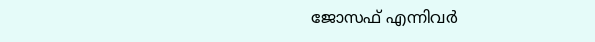ജോസഫ് എന്നിവ‍ർ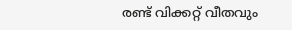രണ്ട് വിക്കറ്റ് വീതവും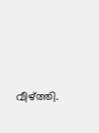വീഴ്ത്തി.